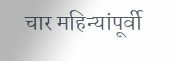चार महिन्यांपूर्वी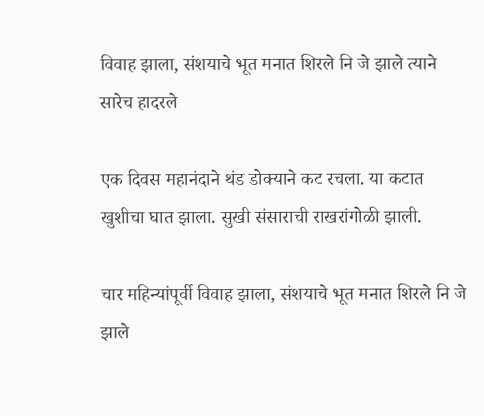विवाह झाला, संशयाचे भूत मनात शिरले नि जे झाले त्याने सारेच हादरले

एक दिवस महानंदाने थंड डोक्याने कट रचला. या कटात खुशीचा घात झाला. सुखी संसाराची राखरांगोळी झाली.

चार महिन्यांपूर्वी विवाह झाला, संशयाचे भूत मनात शिरले नि जे झाले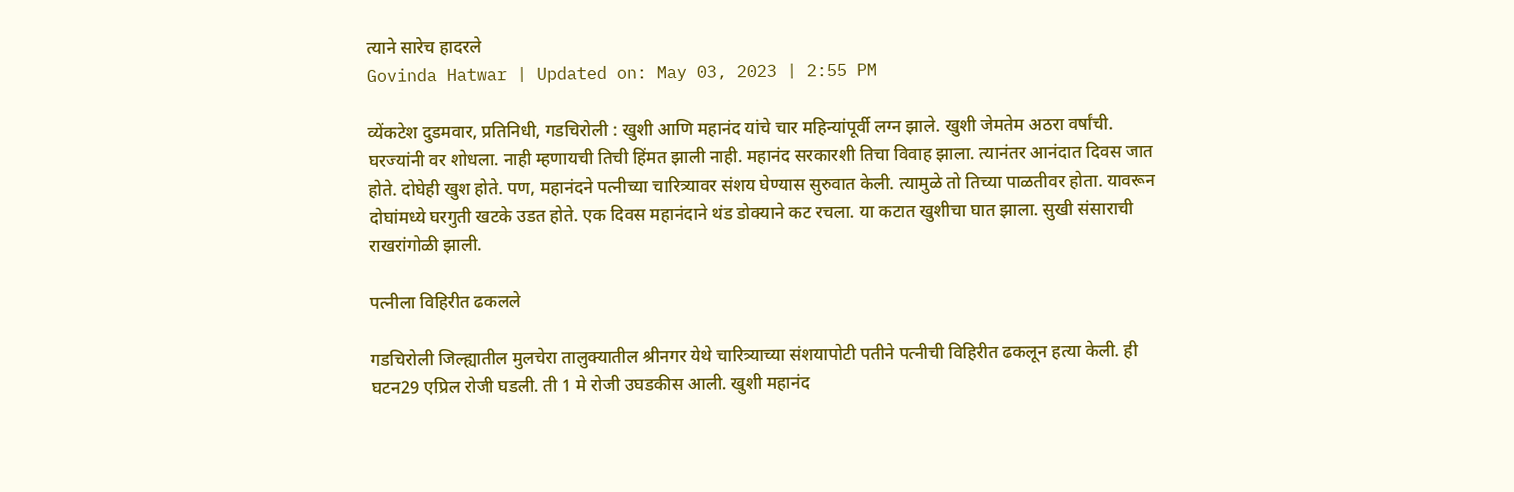त्याने सारेच हादरले
Govinda Hatwar | Updated on: May 03, 2023 | 2:55 PM

व्येंकटेश दुडमवार, प्रतिनिधी, गडचिरोली : खुशी आणि महानंद यांचे चार महिन्यांपूर्वी लग्न झाले. खुशी जेमतेम अठरा वर्षांची. घरज्यांनी वर शोधला. नाही म्हणायची तिची हिंमत झाली नाही. महानंद सरकारशी तिचा विवाह झाला. त्यानंतर आनंदात दिवस जात होते. दोघेही खुश होते. पण, महानंदने पत्नीच्या चारित्र्यावर संशय घेण्यास सुरुवात केली. त्यामुळे तो तिच्या पाळतीवर होता. यावरून दोघांमध्ये घरगुती खटके उडत होते. एक दिवस महानंदाने थंड डोक्याने कट रचला. या कटात खुशीचा घात झाला. सुखी संसाराची राखरांगोळी झाली.

पत्नीला विहिरीत ढकलले

गडचिरोली जिल्ह्यातील मुलचेरा तालुक्यातील श्रीनगर येथे चारित्र्याच्या संशयापोटी पतीने पत्नीची विहिरीत ढकलून हत्या केली. ही घटन29 एप्रिल रोजी घडली. ती 1 मे रोजी उघडकीस आली. खुशी महानंद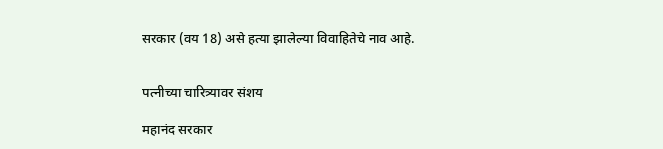सरकार (वय 18) असे हत्या झालेल्या विवाहितेचे नाव आहे.


पत्नीच्या चारित्र्यावर संशय

महानंद सरकार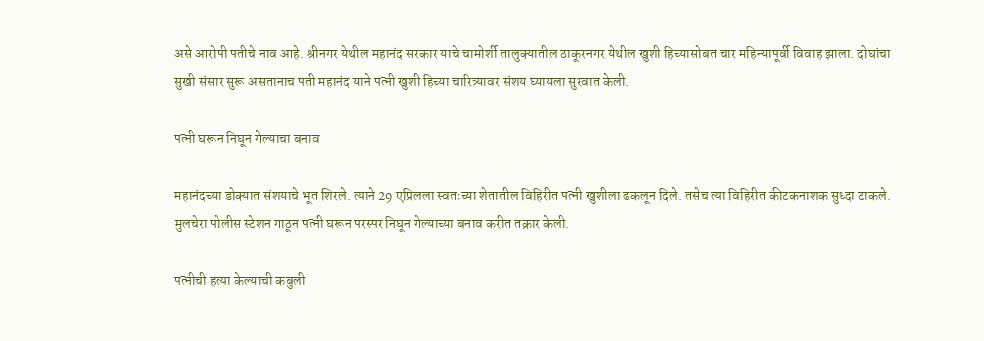असे आरोपी पतीचे नाव आहे. श्रीनगर येथील महानंद सरकार याचे चामोर्शी तालुक्यातील ठाकूरनगर येथील खुशी हिच्यासोबत चार महिन्यापूर्वी विवाह झाला. दोघांचा सुखी संसार सुरू असतानाच पती महानंद याने पत्नी खुशी हिच्या चारित्र्यावर संशय घ्यायला सुरवात केली.

पत्नी घरून निघून गेल्याचा बनाव

महानंदच्या डोक्यात संशयाचे भूत शिरले. त्याने 29 एप्रिलला स्वतःच्या शेतातील विहिरीत पत्नी खुशीला ढकलून दिले. तसेच त्या विहिरीत कीटकनाशक सुध्दा टाकले. मुलचेरा पोलीस स्टेशन गाठून पत्नी घरून परस्पर निघून गेल्याच्या बनाव करीत तक्रार केली.

पत्नीची हत्या केल्याची कबुली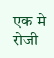एक मे रोजी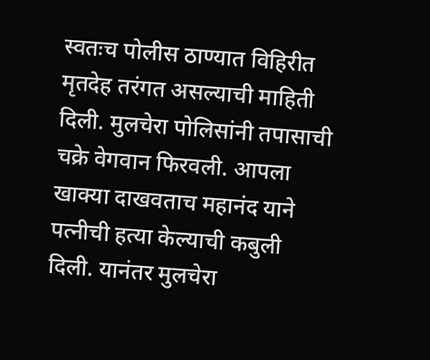स्वतःच पोलीस ठाण्यात विहिरीत मृतदेह तरंगत असल्याची माहिती दिली. मुलचेरा पोलिसांनी तपासाची चक्रे वेगवान फिरवली. आपला खाक्या दाखवताच महानंद याने पत्नीची हत्या केल्याची कबुली दिली. यानंतर मुलचेरा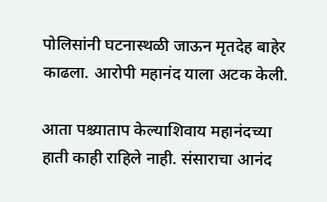पोलिसांनी घटनास्थळी जाऊन मृतदेह बाहेर काढला. आरोपी महानंद याला अटक केली.

आता पश्च्याताप केल्याशिवाय महानंदच्या हाती काही राहिले नाही. संसाराचा आनंद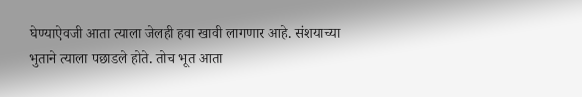घेण्याऐवजी आता त्याला जेलही हवा खावी लागणार आहे. संशयाच्या भुताने त्याला पछाडले होते. तोच भूत आता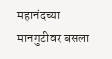महानंदच्या मानगुटीवर बसला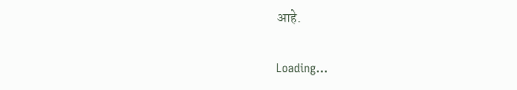आहे.

Loading...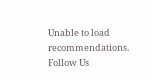Unable to load recommendations.
Follow Us